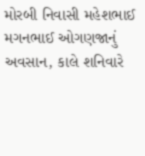મોરબી નિવાસી મહેશભાઈ મગનભાઈ ઓગણજાનું અવસાન, કાલે શનિવારે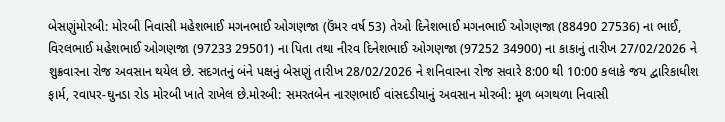બેસણુંમોરબી: મોરબી નિવાસી મહેશભાઈ મગનભાઈ ઓગણજા (ઉંમર વર્ષ 53) તેઓ દિનેશભાઈ મગનભાઈ ઓગણજા (88490 27536) ના ભાઈ, વિરલભાઈ મહેશભાઈ ઓગણજા (97233 29501) ના પિતા તથા નીરવ દિનેશભાઈ ઓગણજા (97252 34900) ના કાકાનું તારીખ 27/02/2026 ને શુક્રવારના રોજ અવસાન થયેલ છે. સદગતનું બંને પક્ષનું બેસણું તારીખ 28/02/2026 ને શનિવારના રોજ સવારે 8:00 થી 10:00 કલાકે જય દ્વારિકાધીશ ફાર્મ, રવાપર-ઘુનડા રોડ મોરબી ખાતે રાખેલ છે.મોરબી: સમરતબેન નારણભાઈ વાંસદડીયાનું અવસાન મોરબી: મૂળ બગથળા નિવાસી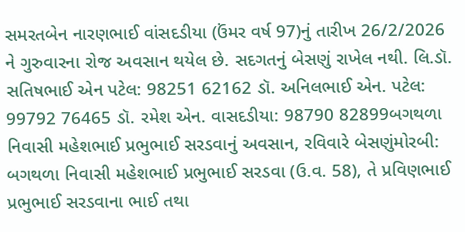સમરતબેન નારણભાઈ વાંસદડીયા (ઉંમર વર્ષ 97)નું તારીખ 26/2/2026 ને ગુરુવારના રોજ અવસાન થયેલ છે. સદગતનું બેસણું રાખેલ નથી. લિ.ડૉ. સતિષભાઈ એન પટેલ: 98251 62162 ડૉ. અનિલભાઈ એન. પટેલ: 99792 76465 ડૉ. રમેશ એન. વાસદડીયા: 98790 82899બગથળા નિવાસી મહેશભાઈ પ્રભુભાઈ સરડવાનું અવસાન, રવિવારે બેસણુંમોરબી: બગથળા નિવાસી મહેશભાઈ પ્રભુભાઈ સરડવા (ઉ.વ. 58), તે પ્રવિણભાઈ પ્રભુભાઈ સરડવાના ભાઈ તથા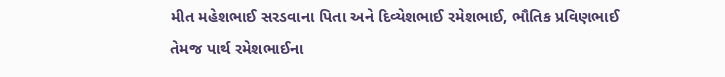મીત મહેશભાઈ સરડવાના પિતા અને દિવ્યેશભાઈ રમેશભાઈ, ભૌતિક પ્રવિણભાઈ તેમજ પાર્થ રમેશભાઈના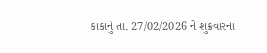કાકાનું તા. 27/02/2026 ને શુક્રવારના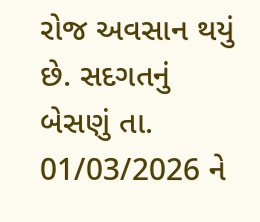રોજ અવસાન થયું છે. સદગતનું બેસણું તા. 01/03/2026 ને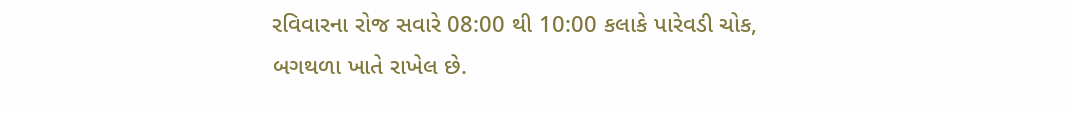રવિવારના રોજ સવારે 08:00 થી 10:00 કલાકે પારેવડી ચોક, બગથળા ખાતે રાખેલ છે.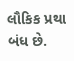લૌકિક પ્રથા બંધ છે.